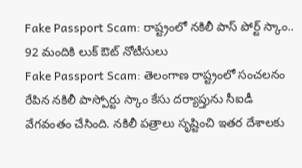Fake Passport Scam: రాష్ట్రంలో నకిలీ పాస్ పోర్ట్ స్కాం.. 92 మందికి లుక్ ఔట్ నోటీసులు
Fake Passport Scam: తెలంగాణ రాష్ట్రంలో సంచలనం రేపిన నకిలీ పాస్పోర్టు స్కాం కేసు దర్యాప్తును సీఐడీ వేగవంతం చేసింది. నకిలీ పత్రాలు సృష్టించి ఇతర దేశాలకు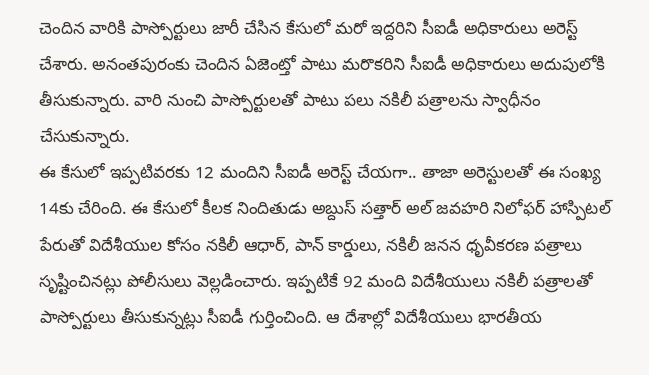చెందిన వారికి పాస్పోర్టులు జారీ చేసిన కేసులో మరో ఇద్దరిని సీఐడీ అధికారులు అరెస్ట్ చేశారు. అనంతపురంకు చెందిన ఏజెంట్తో పాటు మరొకరిని సీఐడీ అధికారులు అదుపులోకి తీసుకున్నారు. వారి నుంచి పాస్పోర్టులతో పాటు పలు నకిలీ పత్రాలను స్వాధీనం చేసుకున్నారు.
ఈ కేసులో ఇప్పటివరకు 12 మందిని సీఐడీ అరెస్ట్ చేయగా.. తాజా అరెస్టులతో ఈ సంఖ్య 14కు చేరింది. ఈ కేసులో కీలక నిందితుడు అబ్దుస్ సత్తార్ అల్ జవహరి నిలోఫర్ హాస్పిటల్ పేరుతో విదేశీయుల కోసం నకిలీ ఆధార్, పాన్ కార్డులు, నకిలీ జనన ధృవీకరణ పత్రాలు సృష్టించినట్లు పోలీసులు వెల్లడించారు. ఇప్పటికే 92 మంది విదేశీయులు నకిలీ పత్రాలతో పాస్పోర్టులు తీసుకున్నట్లు సీఐడీ గుర్తించింది. ఆ దేశాల్లో విదేశీయులు భారతీయ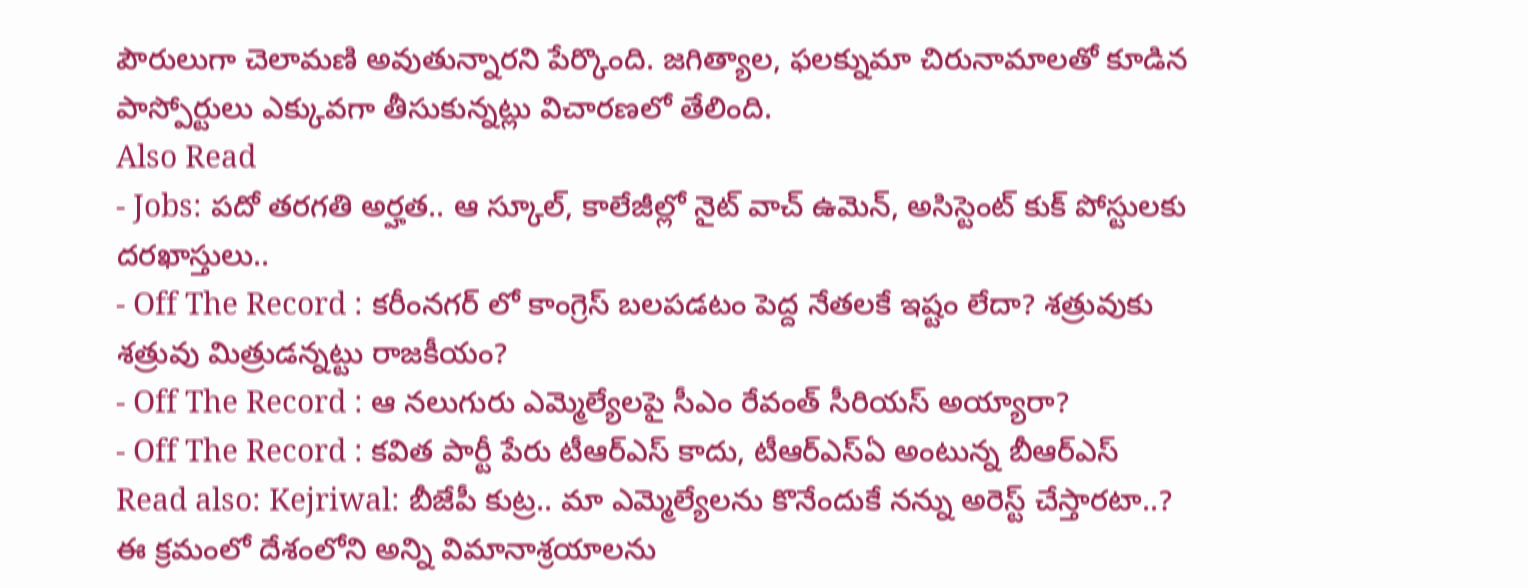పౌరులుగా చెలామణి అవుతున్నారని పేర్కొంది. జగిత్యాల, ఫలక్నుమా చిరునామాలతో కూడిన పాస్పోర్టులు ఎక్కువగా తీసుకున్నట్లు విచారణలో తేలింది.
Also Read
- Jobs: పదో తరగతి అర్హత.. ఆ స్కూల్, కాలేజీల్లో నైట్ వాచ్ ఉమెన్, అసిస్టెంట్ కుక్ పోస్టులకు దరఖాస్తులు..
- Off The Record : కరీంనగర్ లో కాంగ్రెస్ బలపడటం పెద్ద నేతలకే ఇష్టం లేదా? శత్రువుకు శత్రువు మిత్రుడన్నట్టు రాజకీయం?
- Off The Record : ఆ నలుగురు ఎమ్మెల్యేలపై సీఎం రేవంత్ సీరియస్ అయ్యారా?
- Off The Record : కవిత పార్టీ పేరు టీఆర్ఎస్ కాదు, టీఆర్ఎస్ఏ అంటున్న బీఆర్ఎస్
Read also: Kejriwal: బీజేపీ కుట్ర.. మా ఎమ్మెల్యేలను కొనేందుకే నన్ను అరెస్ట్ చేస్తారటా..?
ఈ క్రమంలో దేశంలోని అన్ని విమానాశ్రయాలను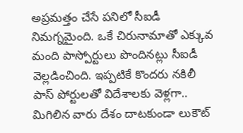అప్రమత్తం చేసే పనిలో సీఐడీ నిమగ్నమైంది. ఒకే చిరునామాతో ఎక్కువ మంది పాస్పోర్టులు పొందినట్లు సీఐడీ వెల్లడించింది. ఇప్పటికే కొందరు నకిలీ పాస్ పోర్టులతో విదేశాలకు వెళ్లగా.. మిగిలిన వారు దేశం దాటకుండా లుకౌట్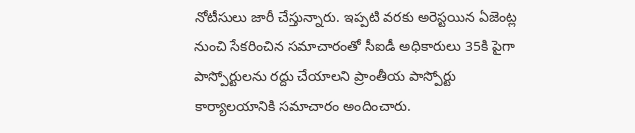నోటీసులు జారీ చేస్తున్నారు. ఇప్పటి వరకు అరెస్టయిన ఏజెంట్ల నుంచి సేకరించిన సమాచారంతో సీఐడీ అధికారులు 35కి పైగా పాస్పోర్టులను రద్దు చేయాలని ప్రాంతీయ పాస్పోర్టు కార్యాలయానికి సమాచారం అందించారు.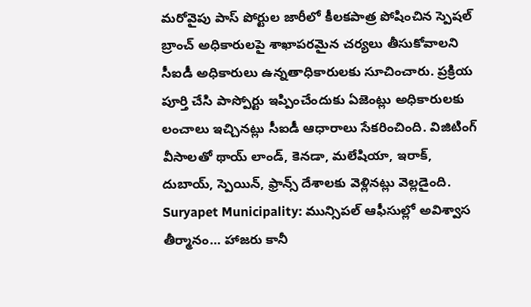మరోవైపు పాస్ పోర్టుల జారీలో కీలకపాత్ర పోషించిన స్పెషల్ బ్రాంచ్ అధికారులపై శాఖాపరమైన చర్యలు తీసుకోవాలని సీఐడీ అధికారులు ఉన్నతాధికారులకు సూచించారు. ప్రక్రియ పూర్తి చేసి పాస్పోర్టు ఇప్పించేందుకు ఏజెంట్లు అధికారులకు లంచాలు ఇచ్చినట్లు సీఐడీ ఆధారాలు సేకరించింది. విజిటింగ్ వీసాలతో థాయ్ లాండ్, కెనడా, మలేషియా, ఇరాక్, దుబాయ్, స్పెయిన్, ఫ్రాన్స్ దేశాలకు వెళ్లినట్లు వెల్లడైంది.
Suryapet Municipality: మున్సిపల్ ఆఫీసుల్లో అవిశ్వాస తీర్మానం… హాజరు కానీ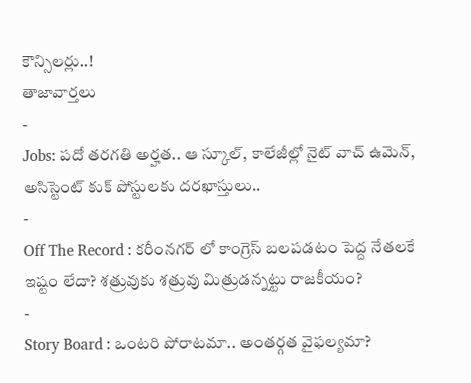కౌన్సిలర్లు..!
తాజావార్తలు
-
Jobs: పదో తరగతి అర్హత.. ఆ స్కూల్, కాలేజీల్లో నైట్ వాచ్ ఉమెన్, అసిస్టెంట్ కుక్ పోస్టులకు దరఖాస్తులు..
-
Off The Record : కరీంనగర్ లో కాంగ్రెస్ బలపడటం పెద్ద నేతలకే ఇష్టం లేదా? శత్రువుకు శత్రువు మిత్రుడన్నట్టు రాజకీయం?
-
Story Board : ఒంటరి పోరాటమా.. అంతర్గత వైఫల్యమా?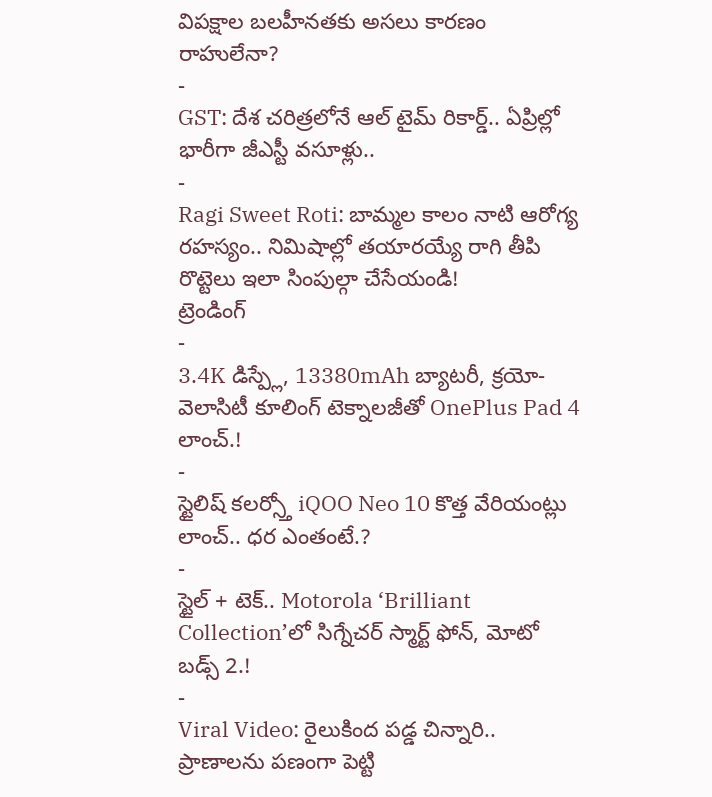విపక్షాల బలహీనతకు అసలు కారణం రాహులేనా?
-
GST: దేశ చరిత్రలోనే ఆల్ టైమ్ రికార్డ్.. ఏప్రిల్లో భారీగా జీఎస్టీ వసూళ్లు..
-
Ragi Sweet Roti: బామ్మల కాలం నాటి ఆరోగ్య రహస్యం.. నిమిషాల్లో తయారయ్యే రాగి తీపి రొట్టెలు ఇలా సింపుల్గా చేసేయండి!
ట్రెండింగ్
-
3.4K డిస్ప్లే, 13380mAh బ్యాటరీ, క్రయో-వెలాసిటీ కూలింగ్ టెక్నాలజీతో OnePlus Pad 4 లాంచ్.!
-
స్టైలిష్ కలర్స్తో iQOO Neo 10 కొత్త వేరియంట్లు లాంచ్.. ధర ఎంతంటే.?
-
స్టైల్ + టెక్.. Motorola ‘Brilliant Collection’లో సిగ్నేచర్ స్మార్ట్ ఫోన్, మోటో బడ్స్ 2.!
-
Viral Video: రైలుకింద పడ్డ చిన్నారి.. ప్రాణాలను పణంగా పెట్టి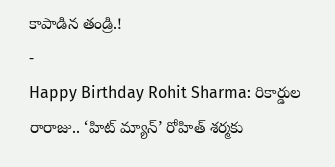కాపాడిన తండ్రి.!
-
Happy Birthday Rohit Sharma: రికార్డుల రారాజు.. ‘హిట్ మ్యాన్’ రోహిత్ శర్మకు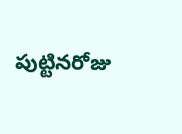పుట్టినరోజు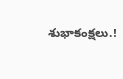శుభాకంక్షలు.!